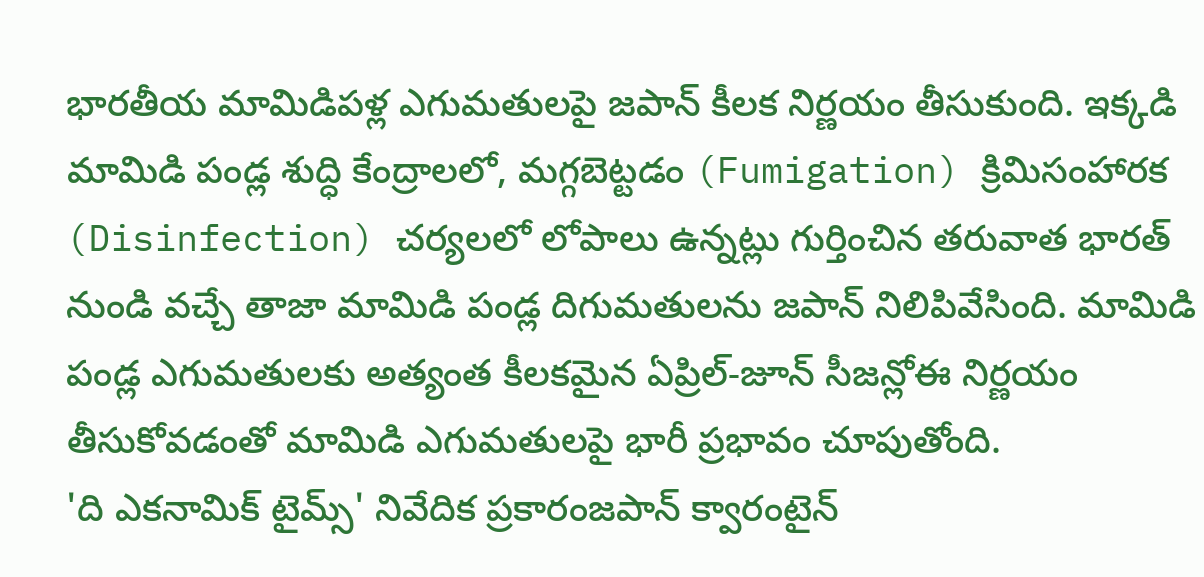భారతీయ మామిడిపళ్ల ఎగుమతులపై జపాన్ కీలక నిర్ణయం తీసుకుంది. ఇక్కడి మామిడి పండ్ల శుద్ధి కేంద్రాలలో, మగ్గబెట్టడం (Fumigation) క్రిమిసంహారక (Disinfection) చర్యలలో లోపాలు ఉన్నట్లు గుర్తించిన తరువాత భారత్ నుండి వచ్చే తాజా మామిడి పండ్ల దిగుమతులను జపాన్ నిలిపివేసింది. మామిడి పండ్ల ఎగుమతులకు అత్యంత కీలకమైన ఏప్రిల్-జూన్ సీజన్లోఈ నిర్ణయం తీసుకోవడంతో మామిడి ఎగుమతులపై భారీ ప్రభావం చూపుతోంది.
'ది ఎకనామిక్ టైమ్స్' నివేదిక ప్రకారంజపాన్ క్వారంటైన్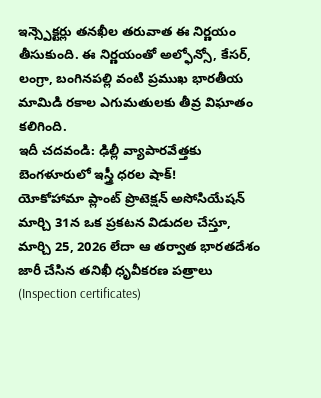ఇన్స్పెక్టర్లు తనఖీల తరువాత ఈ నిర్ణయం తీసుకుంది. ఈ నిర్ణయంతో అల్ఫోన్సో, కేసర్, లంగ్రా, బంగినపల్లి వంటి ప్రముఖ భారతీయ మామిడి రకాల ఎగుమతులకు తీవ్ర విఘాతం కలిగింది.
ఇదీ చదవండి: ఢిల్లీ వ్యాపారవేత్తకు బెంగళూరులో ఇస్త్రీ ధరల షాక్!
యోకోహామా ప్లాంట్ ప్రొటెక్షన్ అసోసియేషన్ మార్చి 31న ఒక ప్రకటన విడుదల చేస్తూ, మార్చి 25, 2026 లేదా ఆ తర్వాత భారతదేశం జారీ చేసిన తనిఖీ ధృవీకరణ పత్రాలు (Inspection certificates)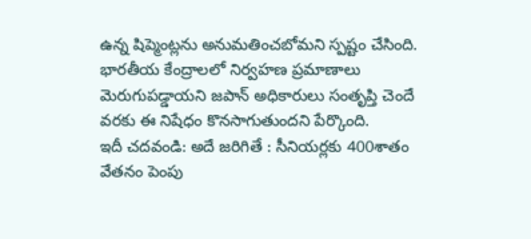ఉన్న షిప్మెంట్లను అనుమతించబోమని స్పష్టం చేసింది. భారతీయ కేంద్రాలలో నిర్వహణ ప్రమాణాలు మెరుగుపడ్డాయని జపాన్ అధికారులు సంతృప్తి చెందే వరకు ఈ నిషేధం కొనసాగుతుందని పేర్కొంది.
ఇదీ చదవండి: అదే జరిగితే : సీనియర్లకు 400శాతం వేతనం పెంపు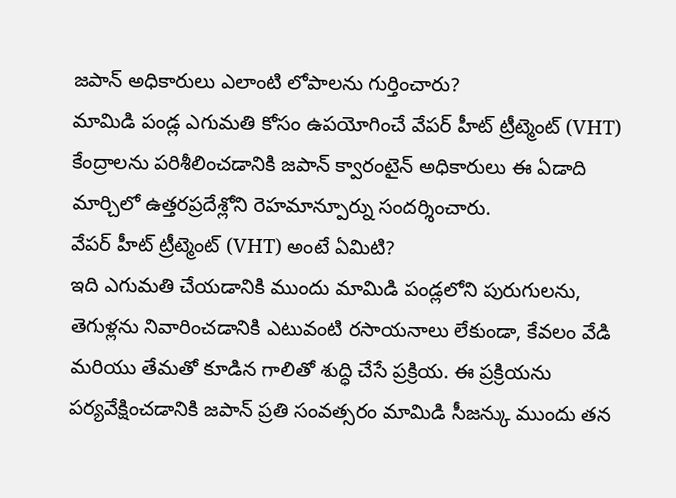జపాన్ అధికారులు ఎలాంటి లోపాలను గుర్తించారు?
మామిడి పండ్ల ఎగుమతి కోసం ఉపయోగించే వేపర్ హీట్ ట్రీట్మెంట్ (VHT) కేంద్రాలను పరిశీలించడానికి జపాన్ క్వారంటైన్ అధికారులు ఈ ఏడాది మార్చిలో ఉత్తరప్రదేశ్లోని రెహమాన్పూర్ను సందర్శించారు.
వేపర్ హీట్ ట్రీట్మెంట్ (VHT) అంటే ఏమిటి?
ఇది ఎగుమతి చేయడానికి ముందు మామిడి పండ్లలోని పురుగులను, తెగుళ్లను నివారించడానికి ఎటువంటి రసాయనాలు లేకుండా, కేవలం వేడి మరియు తేమతో కూడిన గాలితో శుద్ధి చేసే ప్రక్రియ. ఈ ప్రక్రియను పర్యవేక్షించడానికి జపాన్ ప్రతి సంవత్సరం మామిడి సీజన్కు ముందు తన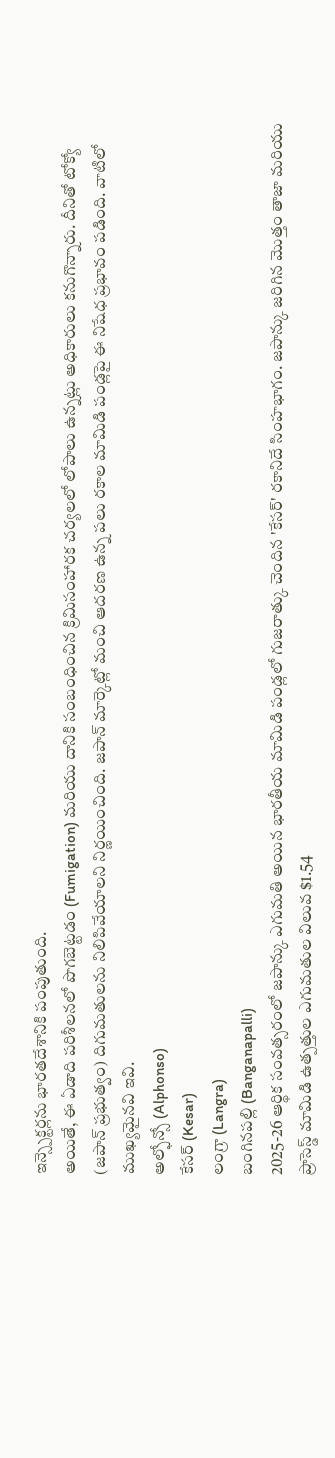ఇన్స్పెక్టర్లను భారతదేశానికి పంపుతుంది.
అయితే, ఈ ఏడాది పరిశీలనలో పొగబెట్టడం (Fumigation) మరియు దానికి సంబంధించిన క్రిమిసంహారక చర్యలలో లోపాలు ఉన్నట్లు అధికారులు కనుగొన్నారు. దీనితో టోక్యో (జపాన్ ప్రభుత్వం) దిగుమతులను నిలిపివేయాలని నిర్ణయించింది. జపాన్ మార్కెట్లో మంచి ఆదరణ ఉన్న పలు రకాల మామిడి పండ్లపై ఈ నిషేధ ప్రభావం పడింది. వాటిలో ముఖ్యమైనవి ఇవి.
అల్ఫోన్సో (Alphonso)
కేసర్ (Kesar)
లంగ్రా (Langra)
బంగినపల్లి (Banganapalli)
2025-26 ఆర్థిక సంవత్సరంలో జపాన్కు ఎగుమతి అయిన భారతీయ మామిడి పండ్లలో గుజరాత్కు చెందిన 'కేసర్' రకానిదే సింహభాగం. జపాన్కు జరిగిన మొత్తం తాజా మరియు ప్రాసెస్డ్ మామిడి ఉత్పత్తుల ఎగుమతుల విలువ $1.54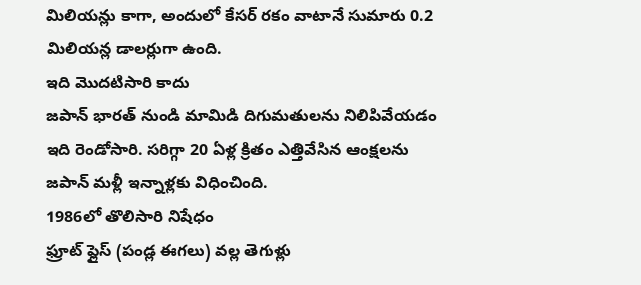మిలియన్లు కాగా, అందులో కేసర్ రకం వాటానే సుమారు 0.2 మిలియన్ల డాలర్లుగా ఉంది.
ఇది మొదటిసారి కాదు
జపాన్ భారత్ నుండి మామిడి దిగుమతులను నిలిపివేయడం ఇది రెండోసారి. సరిగ్గా 20 ఏళ్ల క్రితం ఎత్తివేసిన ఆంక్షలను జపాన్ మళ్లీ ఇన్నాళ్లకు విధించింది.
1986లో తొలిసారి నిషేధం
ఫ్రూట్ ఫ్లైస్ (పండ్ల ఈగలు) వల్ల తెగుళ్లు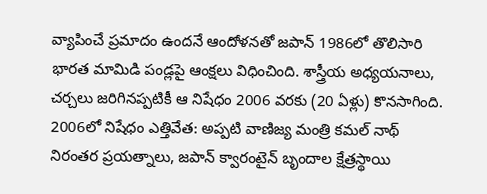వ్యాపించే ప్రమాదం ఉందనే ఆందోళనతో జపాన్ 1986లో తొలిసారి భారత మామిడి పండ్లపై ఆంక్షలు విధించింది. శాస్త్రీయ అధ్యయనాలు, చర్చలు జరిగినప్పటికీ ఆ నిషేధం 2006 వరకు (20 ఏళ్లు) కొనసాగింది.
2006లో నిషేధం ఎత్తివేత: అప్పటి వాణిజ్య మంత్రి కమల్ నాథ్ నిరంతర ప్రయత్నాలు, జపాన్ క్వారంటైన్ బృందాల క్షేత్రస్థాయి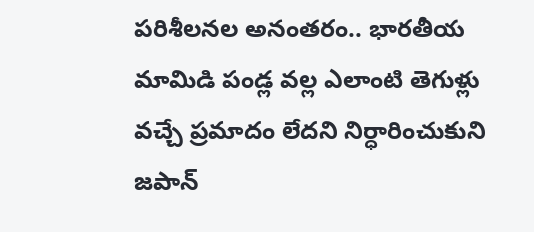పరిశీలనల అనంతరం.. భారతీయ మామిడి పండ్ల వల్ల ఎలాంటి తెగుళ్లు వచ్చే ప్రమాదం లేదని నిర్ధారించుకుని జపాన్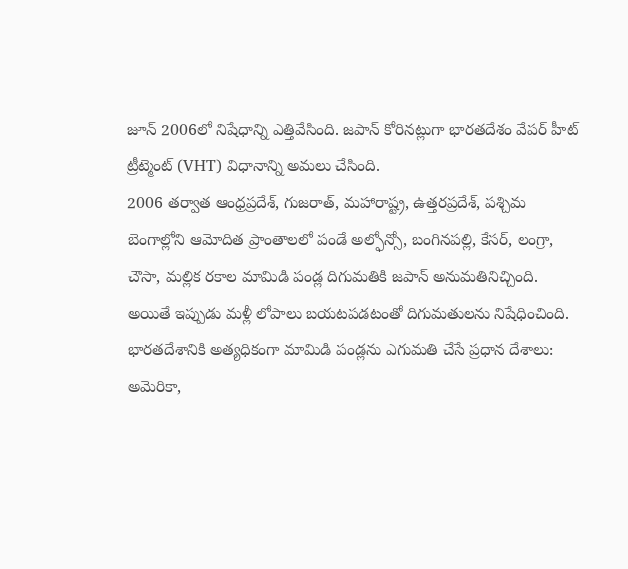జూన్ 2006లో నిషేధాన్ని ఎత్తివేసింది. జపాన్ కోరినట్లుగా భారతదేశం వేపర్ హీట్ ట్రీట్మెంట్ (VHT) విధానాన్ని అమలు చేసింది.
2006 తర్వాత ఆంధ్రప్రదేశ్, గుజరాత్, మహారాష్ట్ర, ఉత్తరప్రదేశ్, పశ్చిమ బెంగాల్లోని ఆమోదిత ప్రాంతాలలో పండే అల్ఫోన్సో, బంగినపల్లి, కేసర్, లంగ్రా, చౌసా, మల్లిక రకాల మామిడి పండ్ల దిగుమతికి జపాన్ అనుమతినిచ్చింది. అయితే ఇప్పుడు మళ్లీ లోపాలు బయటపడటంతో దిగుమతులను నిషేధించింది. భారతదేశానికి అత్యధికంగా మామిడి పండ్లను ఎగుమతి చేసే ప్రధాన దేశాలు: అమెరికా,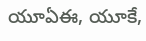యూఏఈ, యూకే,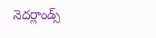నెదర్లాండ్స్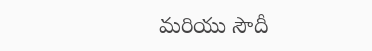మరియు సౌదీ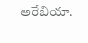అరేబియా.